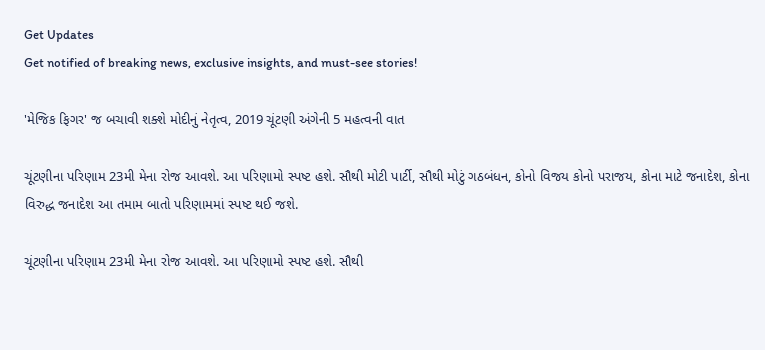Get Updates
Get notified of breaking news, exclusive insights, and must-see stories!

'મેજિક ફિગર' જ બચાવી શક્શે મોદીનું નેતૃત્વ, 2019 ચૂંટણી અંગેની 5 મહત્વની વાત

ચૂંટણીના પરિણામ 23મી મેના રોજ આવશે. આ પરિણામો સ્પષ્ટ હશે. સૌથી મોટી પાર્ટી, સૌથી મોટું ગઠબંધન, કોનો વિજય કોનો પરાજય, કોના માટે જનાદેશ, કોના વિરુદ્ધ જનાદેશ આ તમામ બાતો પરિણામમાં સ્પષ્ટ થઈ જશે.

ચૂંટણીના પરિણામ 23મી મેના રોજ આવશે. આ પરિણામો સ્પષ્ટ હશે. સૌથી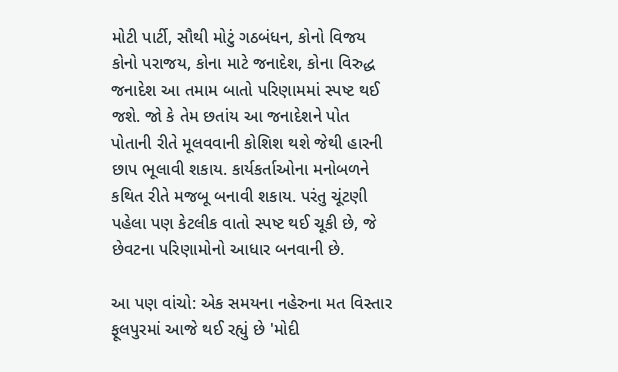મોટી પાર્ટી, સૌથી મોટું ગઠબંધન, કોનો વિજય કોનો પરાજય, કોના માટે જનાદેશ, કોના વિરુદ્ધ જનાદેશ આ તમામ બાતો પરિણામમાં સ્પષ્ટ થઈ જશે. જો કે તેમ છતાંય આ જનાદેશને પોત પોતાની રીતે મૂલવવાની કોશિશ થશે જેથી હારની છાપ ભૂલાવી શકાય. કાર્યકર્તાઓના મનોબળને કથિત રીતે મજબૂ બનાવી શકાય. પરંતુ ચૂંટણી પહેલા પણ કેટલીક વાતો સ્પષ્ટ થઈ ચૂકી છે, જે છેવટના પરિણામોનો આધાર બનવાની છે.

આ પણ વાંચો: એક સમયના નહેરુના મત વિસ્તાર ફૂલપુરમાં આજે થઈ રહ્યું છે 'મોદી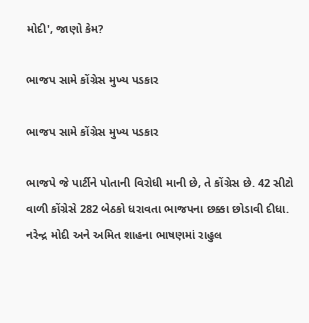મોદી', જાણો કેમ?

ભાજપ સામે કોંગ્રેસ મુખ્ય પડકાર

ભાજપ સામે કોંગ્રેસ મુખ્ય પડકાર

ભાજપે જે પાર્ટીને પોતાની વિરોધી માની છે, તે કોંગ્રેસ છે. 42 સીટો વાળી કોંગ્રેસે 282 બેઠકો ધરાવતા ભાજપના છક્કા છોડાવી દીધા. નરેન્દ્ર મોદી અને અમિત શાહના ભાષણમાં રાહુલ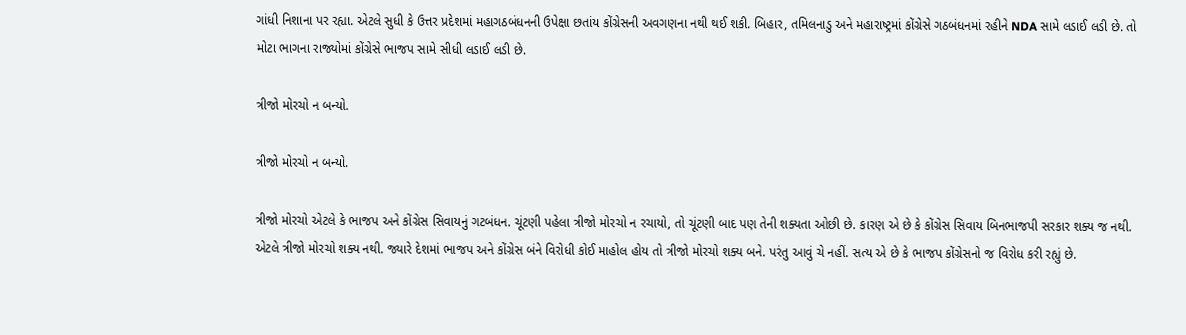ગાંધી નિશાના પર રહ્યા. એટલે સુધી કે ઉત્તર પ્રદેશમાં મહાગઠબંધનની ઉપેક્ષા છતાંય કોંગ્રેસની અવગણના નથી થઈ શકી. બિહાર, તમિલનાડુ અને મહારાષ્ટ્રમાં કોંગ્રેસે ગઠબંધનમાં રહીને NDA સામે લડાઈ લડી છે. તો મોટા ભાગના રાજ્યોમાં કોંગ્રેસે ભાજપ સામે સીધી લડાઈ લડી છે.

ત્રીજો મોરચો ન બન્યો.

ત્રીજો મોરચો ન બન્યો.

ત્રીજો મોરચો એટલે કે ભાજપ અને કોંગ્રેસ સિવાયનું ગટબંધન. ચૂંટણી પહેલા ત્રીજો મોરચો ન રચાયો, તો ચૂંટણી બાદ પણ તેની શક્યતા ઓછી છે. કારણ એ છે કે કોંગ્રેસ સિવાય બિનભાજપી સરકાર શક્ય જ નથી. એટલે ત્રીજો મોરચો શક્ય નથી. જ્યારે દેશમાં ભાજપ અને કોંગ્રેસ બંને વિરોધી કોઈ માહોલ હોય તો ત્રીજો મોરચો શક્ય બને. પરંતુ આવું ચે નહીં. સત્ય એ છે કે ભાજપ કોંગ્રેસનો જ વિરોધ કરી રહ્યું છે.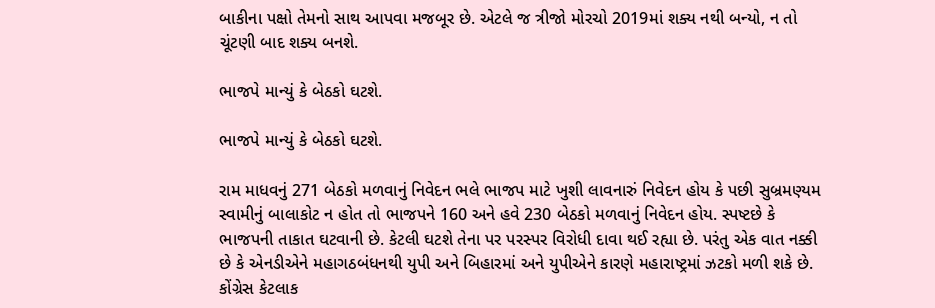બાકીના પક્ષો તેમનો સાથ આપવા મજબૂર છે. એટલે જ ત્રીજો મોરચો 2019માં શક્ય નથી બન્યો, ન તો ચૂંટણી બાદ શક્ય બનશે.

ભાજપે માન્યું કે બેઠકો ઘટશે.

ભાજપે માન્યું કે બેઠકો ઘટશે.

રામ માધવનું 271 બેઠકો મળવાનું નિવેદન ભલે ભાજપ માટે ખુશી લાવનારું નિવેદન હોય કે પછી સુબ્રમણ્યમ સ્વામીનું બાલાકોટ ન હોત તો ભાજપને 160 અને હવે 230 બેઠકો મળવાનું નિવેદન હોય. સ્પષ્ટછે કે ભાજપની તાકાત ઘટવાની છે. કેટલી ઘટશે તેના પર પરસ્પર વિરોધી દાવા થઈ રહ્યા છે. પરંતુ એક વાત નક્કી છે કે એનડીએને મહાગઠબંધનથી યુપી અને બિહારમાં અને યુપીએને કારણે મહારાષ્ટ્રમાં ઝટકો મળી શકે છે. કોંગ્રેસ કેટલાક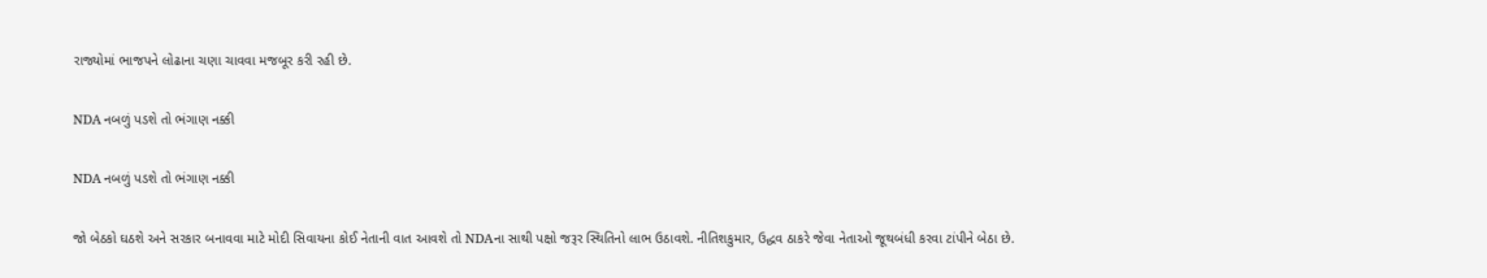રાજ્યોમાં ભાજપને લોઢાના ચણા ચાવવા મજબૂર કરી રહી છે.

NDA નબળું પડશે તો ભંગાણ નક્કી

NDA નબળું પડશે તો ભંગાણ નક્કી

જો બેઠકો ઘઠશે અને સરકાર બનાવવા માટે મોદી સિવાયના કોઈ નેતાની વાત આવશે તો NDAના સાથી પક્ષો જરૂર સ્થિતિનો લાભ ઉઠાવશે. નીતિશકુમાર, ઉદ્ધવ ઠાકરે જેવા નેતાઓ જૂથબંધી કરવા ટાંપીને બેઠા છે.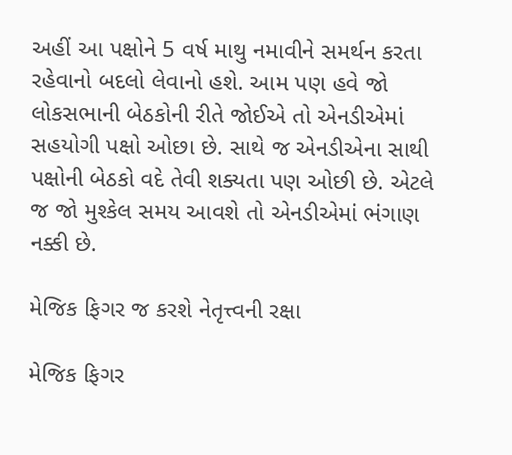અહીં આ પક્ષોને 5 વર્ષ માથુ નમાવીને સમર્થન કરતા રહેવાનો બદલો લેવાનો હશે. આમ પણ હવે જો લોકસભાની બેઠકોની રીતે જોઈએ તો એનડીએમાં સહયોગી પક્ષો ઓછા છે. સાથે જ એનડીએના સાથી પક્ષોની બેઠકો વદે તેવી શક્યતા પણ ઓછી છે. એટલે જ જો મુશ્કેલ સમય આવશે તો એનડીએમાં ભંગાણ નક્કી છે.

મેજિક ફિગર જ કરશે નેતૃત્ત્વની રક્ષા

મેજિક ફિગર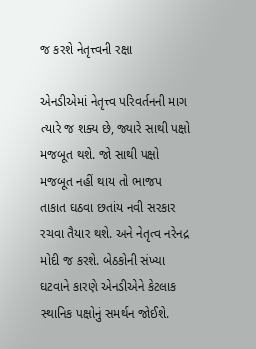જ કરશે નેતૃત્ત્વની રક્ષા

એનડીએમાં નેતૃત્ત્વ પરિવર્તનની માગ ત્યારે જ શક્ય છે, જ્યારે સાથી પક્ષો મજબૂત થશે. જો સાથી પક્ષો મજબૂત નહીં થાય તો ભાજપ તાકાત ઘઠવા છતાંય નવી સરકાર રચવા તૈયાર થશે. અને નેતૃત્વ નરેનદ્ર મોદી જ કરશે. બેઠકોની સંખ્યા ઘટવાને કારણે એનડીએને કેટલાક સ્થાનિક પક્ષોનું સમર્થન જોઈશે.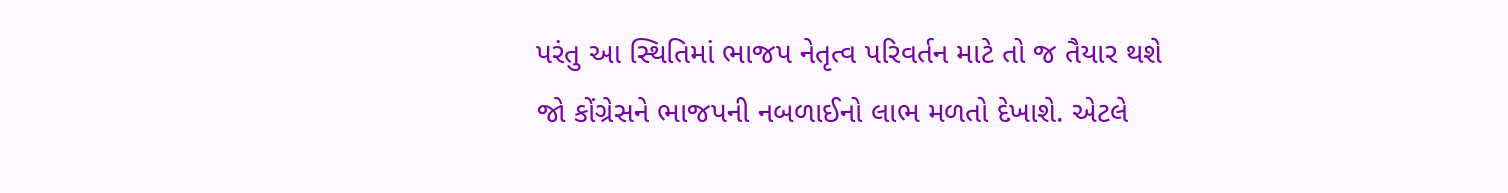પરંતુ આ સ્થિતિમાં ભાજપ નેતૃત્વ પરિવર્તન માટે તો જ તૈયાર થશે જો કોંગ્રેસને ભાજપની નબળાઈનો લાભ મળતો દેખાશે. એટલે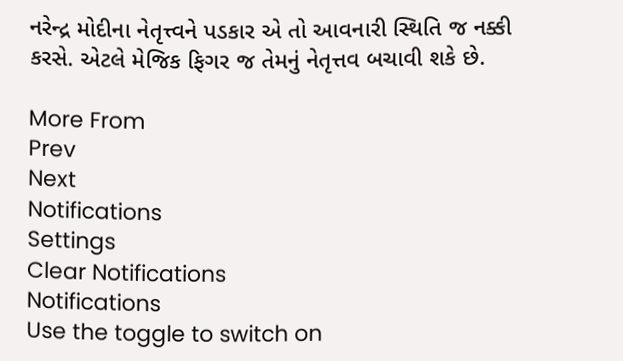નરેન્દ્ર મોદીના નેતૃત્ત્વને પડકાર એ તો આવનારી સ્થિતિ જ નક્કી કરસે. એટલે મેજિક ફિગર જ તેમનું નેતૃત્તવ બચાવી શકે છે.

More From
Prev
Next
Notifications
Settings
Clear Notifications
Notifications
Use the toggle to switch on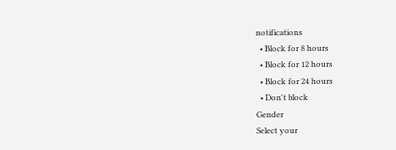notifications
  • Block for 8 hours
  • Block for 12 hours
  • Block for 24 hours
  • Don't block
Gender
Select your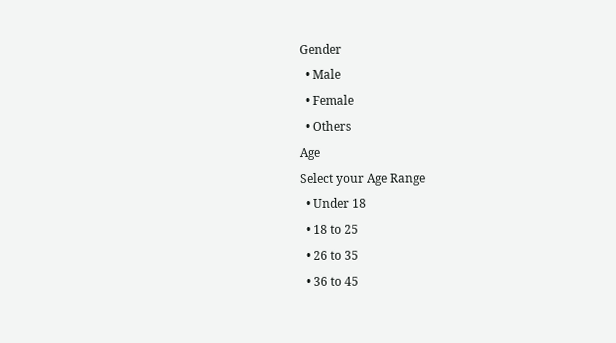Gender
  • Male
  • Female
  • Others
Age
Select your Age Range
  • Under 18
  • 18 to 25
  • 26 to 35
  • 36 to 45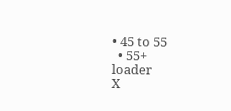• 45 to 55
  • 55+
loader
X